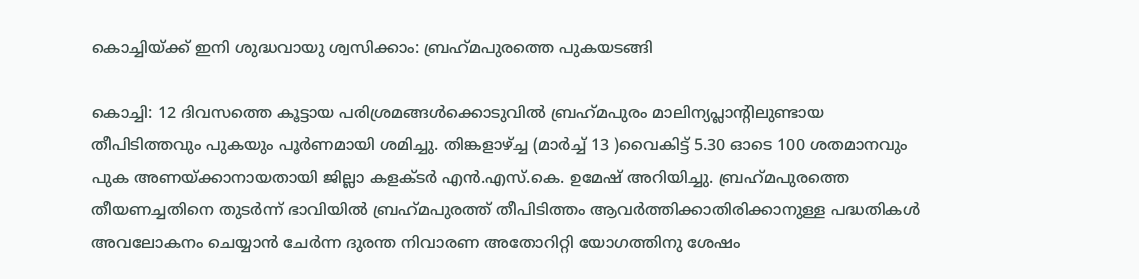കൊച്ചിയ്ക്ക് ഇനി ശുദ്ധവായു ശ്വസിക്കാം: ബ്രഹ്‌മപുരത്തെ പുകയടങ്ങി

കൊച്ചി: 12 ദിവസത്തെ കൂട്ടായ പരിശ്രമങ്ങള്‍ക്കൊടുവില്‍ ബ്രഹ്‌മപുരം മാലിന്യപ്ലാന്റിലുണ്ടായ തീപിടിത്തവും പുകയും പൂര്‍ണമായി ശമിച്ചു. തിങ്കളാഴ്ച്ച (മാർച്ച് 13 )വൈകിട്ട് 5.30 ഓടെ 100 ശതമാനവും പുക അണയ്ക്കാനായതായി ജില്ലാ കളക്ടര്‍ എന്‍.എസ്.കെ. ഉമേഷ് അറിയിച്ചു. ബ്രഹ്‌മപുരത്തെ തീയണച്ചതിനെ തുടര്‍ന്ന് ഭാവിയില്‍ ബ്രഹ്‌മപുരത്ത് തീപിടിത്തം ആവര്‍ത്തിക്കാതിരിക്കാനുള്ള പദ്ധതികള്‍ അവലോകനം ചെയ്യാന്‍ ചേര്‍ന്ന ദുരന്ത നിവാരണ അതോറിറ്റി യോഗത്തിനു ശേഷം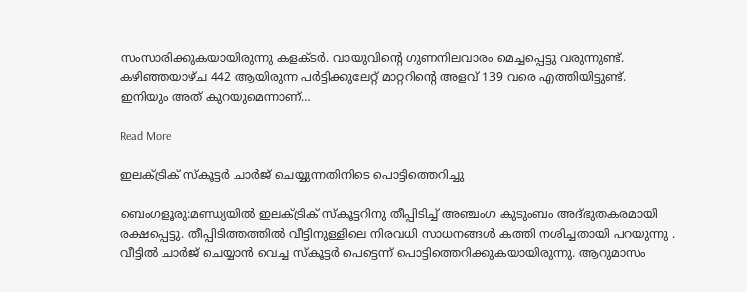സംസാരിക്കുകയായിരുന്നു കളക്ടര്‍. വായുവിന്റെ ഗുണനിലവാരം മെച്ചപ്പെട്ടു വരുന്നുണ്ട്. കഴിഞ്ഞയാഴ്ച 442 ആയിരുന്ന പര്‍ട്ടിക്കുലേറ്റ് മാറ്ററിന്റെ അളവ് 139 വരെ എത്തിയിട്ടുണ്ട്. ഇനിയും അത് കുറയുമെന്നാണ്…

Read More

ഇലക്ട്രിക് സ്കൂട്ടർ ചാർജ് ചെയ്യുന്നതിനിടെ പൊട്ടിത്തെറിച്ചു

ബെംഗളൂരു:മണ്ഡ്യയിൽ ഇലക്‌ട്രിക് സ്‌കൂട്ടറിനു തീപ്പിടിച്ച് അഞ്ചംഗ കുടുംബം അദ്ഭുതകരമായി രക്ഷപ്പെട്ടു. തീപ്പിടിത്തത്തിൽ വീട്ടിനുള്ളിലെ നിരവധി സാധനങ്ങൾ കത്തി നശിച്ചതായി പറയുന്നു . വീട്ടിൽ ചാർജ് ചെയ്യാൻ വെച്ച സ്കൂട്ടർ പെട്ടെന്ന് പൊട്ടിത്തെറിക്കുകയായിരുന്നു. ആറുമാസം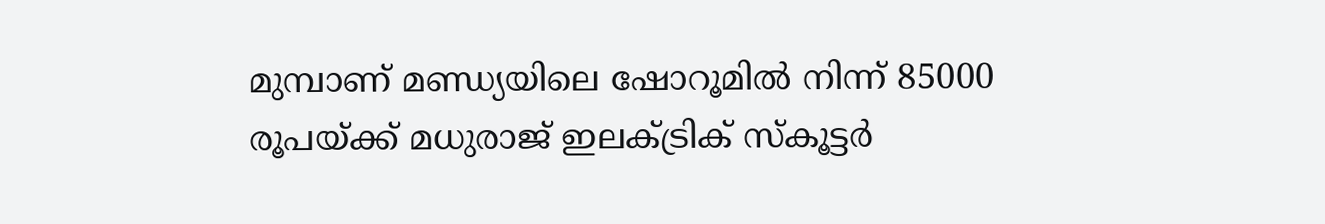മുമ്പാണ് മണ്ഡ്യയിലെ ഷോറൂമിൽ നിന്ന് 85000 രൂപയ്ക്ക് മധുരാജ് ഇലക്‌ട്രിക് സ്കൂട്ടർ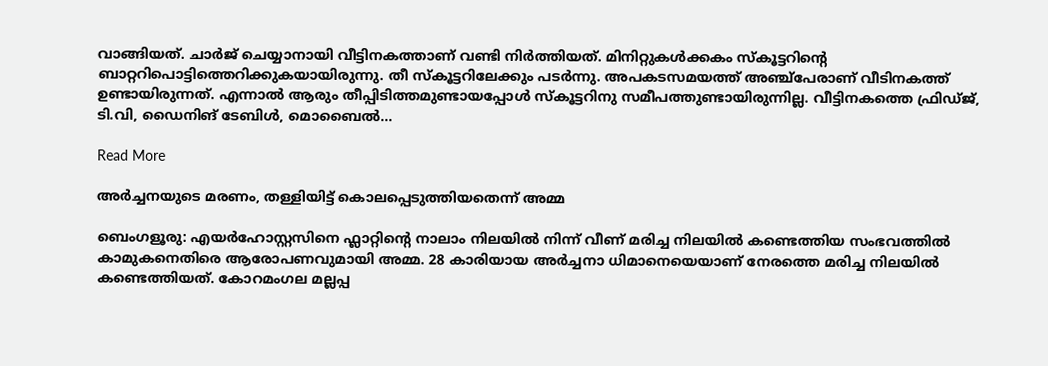വാങ്ങിയത്. ചാർജ് ചെയ്യാനായി വീട്ടിനകത്താണ് വണ്ടി നിർത്തിയത്. മിനിറ്റുകൾക്കകം സ്കൂട്ടറിന്റെ ബാറ്ററിപൊട്ടിത്തെറിക്കുകയായിരുന്നു. തീ സ്കൂട്ടറിലേക്കും പടർന്നു. അപകടസമയത്ത് അഞ്ച്പേരാണ് വീടിനകത്ത് ഉണ്ടായിരുന്നത്. എന്നാൽ ആരും തീപ്പിടിത്തമുണ്ടായപ്പോൾ സ്കൂട്ടറിനു സമീപത്തുണ്ടായിരുന്നില്ല. വീട്ടിനകത്തെ ഫ്രിഡ്ജ്, ടി.വി, ഡൈനിങ് ടേബിൾ, മൊബൈൽ…

Read More

അർച്ചനയുടെ മരണം, തള്ളിയിട്ട് കൊലപ്പെടുത്തിയതെന്ന് അമ്മ

ബെംഗളൂരു: എയര്‍ഹോസ്റ്റസിനെ ഫ്ലാറ്റിന്റെ നാലാം നിലയില്‍ നിന്ന് വീണ് മരിച്ച നിലയില്‍ കണ്ടെത്തിയ സംഭവത്തില്‍ കാമുകനെതിരെ ആരോപണവുമായി അമ്മ. 28 കാരിയായ അര്‍ച്ചനാ ധിമാനെയെയാണ് നേരത്തെ മരിച്ച നിലയില്‍ കണ്ടെത്തിയത്. കോറമംഗല മല്ലപ്പ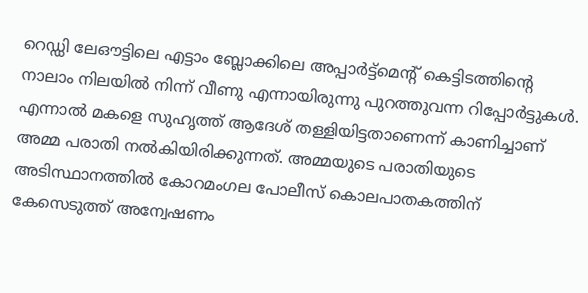റെഡ്ഡി ലേഔട്ടിലെ എട്ടാം ബ്ലോക്കിലെ അപ്പാര്‍ട്ട്മെന്റ് കെട്ടിടത്തിന്റെ നാലാം നിലയില്‍ നിന്ന് വീണു എന്നായിരുന്നു പുറത്തുവന്ന റിപ്പോര്‍ട്ടുകള്‍. എന്നാല്‍ മകളെ സുഹൃത്ത് ആദേശ് തള്ളിയിട്ടതാണെന്ന് കാണിച്ചാണ് അമ്മ പരാതി നല്‍കിയിരിക്കുന്നത്. അമ്മയുടെ പരാതിയുടെ അടിസ്ഥാനത്തില്‍ കോറമംഗല പോലീസ് കൊലപാതകത്തിന് കേസെടുത്ത് അന്വേഷണം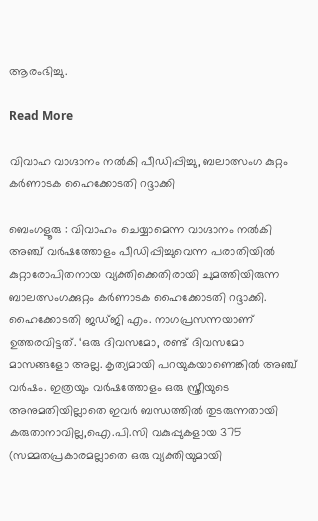ആരംഭിച്ചു.

Read More

വിവാഹ വാഗ്ദാനം നൽകി പീഡിപ്പിച്ചു, ബലാത്സംഗ കുറ്റം കർണാടക ഹൈക്കോടതി റദ്ദാക്കി

ബെംഗളൂരു : വിവാഹം ചെയ്യാമെന്ന വാഗ്ദാനം നൽകി അഞ്ച് വർഷത്തോളം പീഡിപ്പിച്ചുവെന്ന പരാതിയിൽ കുറ്റാരോപിതനായ വ്യക്തിക്കെതിരായി ചുമത്തിയിരുന്ന ബാലത്സംഗക്കുറ്റം കർണാടക ഹൈക്കോടതി റദ്ദാക്കി. ഹൈക്കോടതി ജഡ്ജി എം. നാഗപ്രസന്നയാണ് ഉത്തരവിട്ടത്. ‘ഒരു ദിവസമോ, രണ്ട് ദിവസമോ മാസങ്ങളോ അല്ല. കൃത്യമായി പറയുകയാണെങ്കിൽ അഞ്ച് വർഷം. ഇത്രയും വർഷത്തോളം ഒരു സ്ത്രീയുടെ അനുമതിയില്ലാതെ ഇവർ ബന്ധത്തിൽ തുടരുന്നതായി കരുതാനാവില്ല,ഐ.പി.സി വകുപ്പുകളായ 375 (സമ്മതപ്രകാരമല്ലാതെ ഒരു വ്യക്തിയുമായി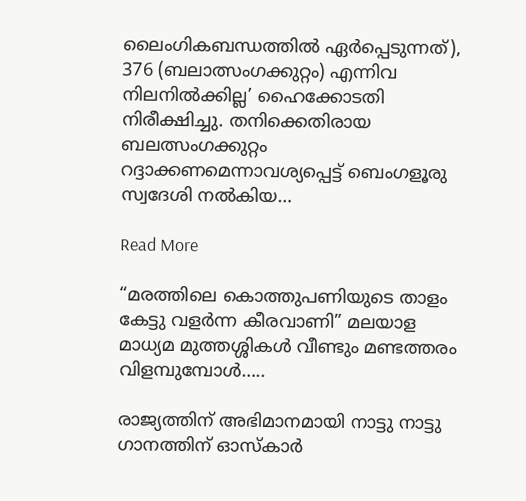ലൈംഗികബന്ധത്തിൽ ഏർപ്പെടുന്നത്), 376 (ബലാത്സംഗക്കുറ്റം) എന്നിവ നിലനിൽക്കില്ല’ ഹൈക്കോടതി നിരീക്ഷിച്ചു. തനിക്കെതിരായ ബലത്സംഗക്കുറ്റം റദ്ദാക്കണമെന്നാവശ്യപ്പെട്ട് ബെംഗളൂരു സ്വദേശി നൽകിയ…

Read More

“മരത്തിലെ കൊത്തുപണിയുടെ താളം കേട്ടു വളർന്ന കീരവാണി” മലയാള മാധ്യമ മുത്തശ്ശികൾ വീണ്ടും മണ്ടത്തരം വിളമ്പുമ്പോൾ…..

രാജ്യത്തിന് അഭിമാനമായി നാട്ടു നാട്ടു ഗാനത്തിന് ഓസ്കാർ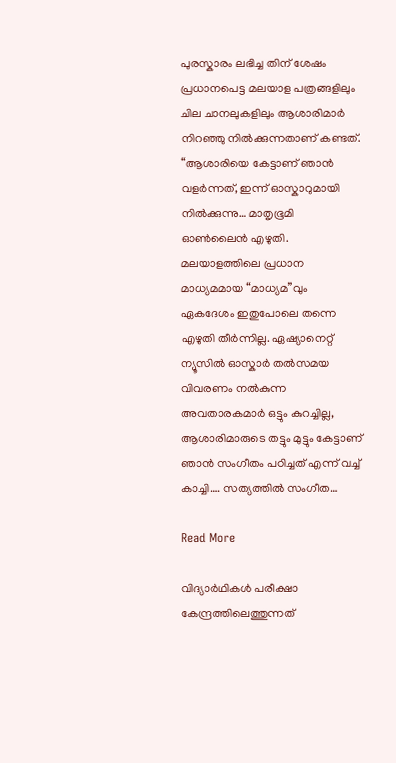പുരസ്കാരം ലഭിച്ച തിന് ശേഷം പ്രധാനപെട്ട മലയാള പത്രങ്ങളിലും ചില ചാനലുകളിലും ആശാരിമാർ നിറഞ്ഞു നിൽക്കുന്നതാണ് കണ്ടത്. “ആശാരിയെ കേട്ടാണ് ഞാൻ വളർന്നത്, ഇന്ന് ഓസ്കാറുമായി നിൽക്കുന്നു… മാതൃഭൂമി ഓൺലൈൻ എഴുതി.   മലയാളത്തിലെ പ്രധാന മാധ്യമമായ “മാധ്യമ”വും ഏകദേശം ഇതുപോലെ തന്നെ എഴുതി തീർന്നില്ല. ഏഷ്യാനെറ്റ് ന്യൂസിൽ ഓസ്കാർ തൽസമയ വിവരണം നൽകുന്ന അവതാരകമാർ ഒട്ടും കുറച്ചില്ല, ആശാരിമാരുടെ തട്ടും മുട്ടും കേട്ടാണ് ഞാൻ സംഗീതം പഠിച്ചത് എന്ന് വച്ച് കാച്ചി…. സത്യത്തിൽ സംഗീത…

Read More

വിദ്യാർഥികൾ പരീക്ഷാ കേന്ദ്രത്തിലെത്തുന്നത്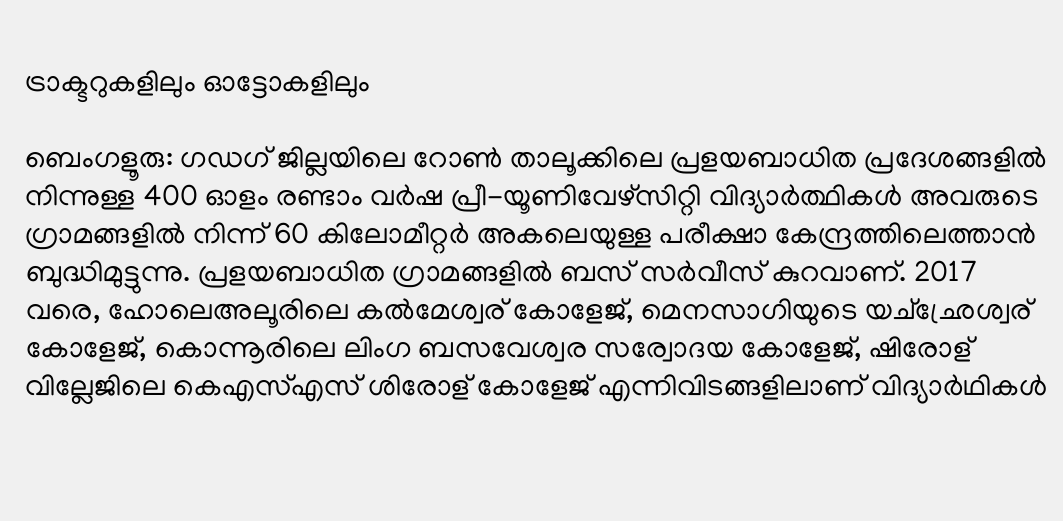ട്രാക്ടറുകളിലും ഓട്ടോകളിലും

ബെംഗളൂരു: ഗഡഗ് ജില്ലയിലെ റോൺ താലൂക്കിലെ പ്രളയബാധിത പ്രദേശങ്ങളിൽ നിന്നുള്ള 400 ഓളം രണ്ടാം വർഷ പ്രീ-യൂണിവേഴ്‌സിറ്റി വിദ്യാർത്ഥികൾ അവരുടെ ഗ്രാമങ്ങളിൽ നിന്ന് 60 കിലോമീറ്റർ അകലെയുള്ള പരീക്ഷാ കേന്ദ്രത്തിലെത്താൻ ബുദ്ധിമുട്ടുന്നു. പ്രളയബാധിത ഗ്രാമങ്ങളിൽ ബസ് സർവീസ് കുറവാണ്. 2017 വരെ, ഹോലെഅലൂരിലെ കൽമേശ്വര് കോളേജ്, മെനസാഗിയുടെ യച്ഛ്രേശ്വര് കോളേജ്, കൊന്നൂരിലെ ലിംഗ ബസവേശ്വര സര്വോദയ കോളേജ്, ഷിരോള് വില്ലേജിലെ കെഎസ്എസ് ശിരോള് കോളേജ് എന്നിവിടങ്ങളിലാണ് വിദ്യാർഥികൾ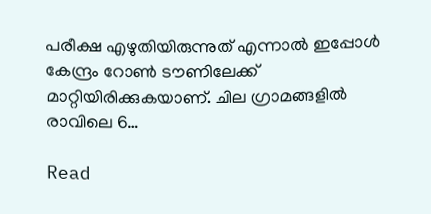പരീക്ഷ എഴുതിയിരുന്നുത് എന്നാൽ ഇപ്പോൾ കേന്ദ്രം റോൺ ടൗണിലേക്ക് മാറ്റിയിരിക്കുകയാണ്. ചില ഗ്രാമങ്ങളിൽ രാവിലെ 6…

Read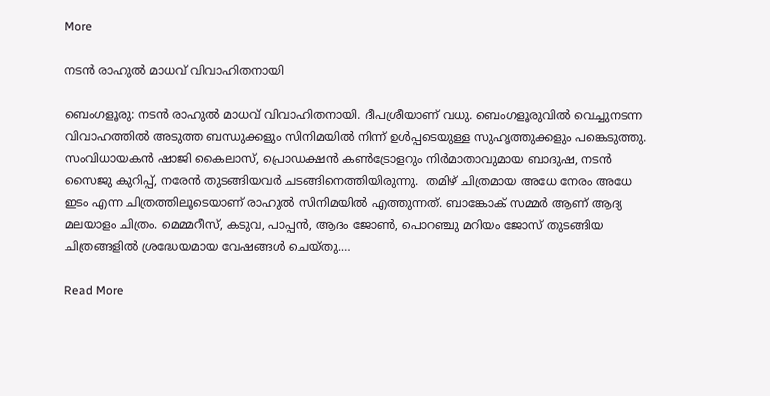More

നടൻ രാഹുൽ മാധവ് വിവാഹിതനായി

ബെംഗളൂരു: നടൻ രാഹുൽ മാധവ് വിവാഹിതനായി. ദീപശ്രീയാണ് വധു. ബെംഗളൂരുവിൽ വെച്ചുനടന്ന വിവാഹത്തിൽ അടുത്ത ബന്ധുക്കളും സിനിമയിൽ നിന്ന് ഉൾപ്പടെയുള്ള സുഹൃത്തുക്കളും പങ്കെടുത്തു. സംവിധായകൻ ഷാജി കൈലാസ്, പ്രൊഡക്ഷൻ കൺട്രോളറും നിർമാതാവുമായ ബാദുഷ, നടൻ സൈജു കുറിപ്പ്, നരേൻ തുടങ്ങിയവർ ചടങ്ങിനെത്തിയിരുന്നു.  തമിഴ് ചിത്രമായ അധേ നേരം അധേ ഇടം എന്ന ചിത്രത്തിലൂടെയാണ് രാഹുൽ സിനിമയിൽ എത്തുന്നത്. ബാങ്കോക് സമ്മർ ആണ് ആദ്യ മലയാളം ചിത്രം. മെമ്മറീസ്, കടുവ, പാപ്പൻ, ആദം ജോൺ, പൊറഞ്ചു മറിയം ജോസ് തുടങ്ങിയ ചിത്രങ്ങളിൽ ശ്രദ്ധേയമായ വേഷങ്ങൾ ചെയ്തു.…

Read More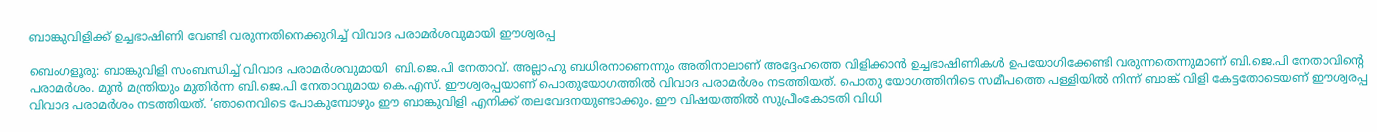ബാങ്കുവിളിക്ക് ഉച്ചഭാഷിണി വേണ്ടി വരുന്നതിനെക്കുറിച്ച് വിവാദ പരാമർശവുമായി ഈശ്വരപ്പ

ബെംഗളൂരു: ബാങ്കുവിളി സംബന്ധിച്ച്‌ വിവാദ പരാമര്‍ശവുമായി  ബി.ജെ.പി നേതാവ്. അല്ലാഹു ബധിരനാണെന്നും അതിനാലാണ് അദ്ദേഹത്തെ വിളിക്കാന്‍ ഉച്ചഭാഷിണികള്‍ ഉപയോഗിക്കേണ്ടി വരുന്നതെന്നുമാണ് ബി.ജെ.പി നേതാവിന്റെ പരാമര്‍ശം. മുന്‍ മന്ത്രിയും മുതിര്‍ന്ന ബി.ജെ.പി നേതാവുമായ കെ.എസ്. ഈശ്വരപ്പയാണ് പൊതുയോഗത്തില്‍ വിവാദ പരാമര്‍ശം നടത്തിയത്. പൊതു യോഗത്തിനിടെ സമീപത്തെ പള്ളിയില്‍ നിന്ന് ബാങ്ക് വിളി കേട്ടതോടെയണ് ഈശ്വരപ്പ വിവാദ പരാമര്‍ശം നടത്തിയത്. ‘ഞാനെവിടെ പോകുമ്പോഴും ഈ ബാങ്കുവിളി എനിക്ക് തലവേദനയുണ്ടാക്കും. ഈ വിഷയത്തില്‍ സുപ്രീംകോടതി വിധി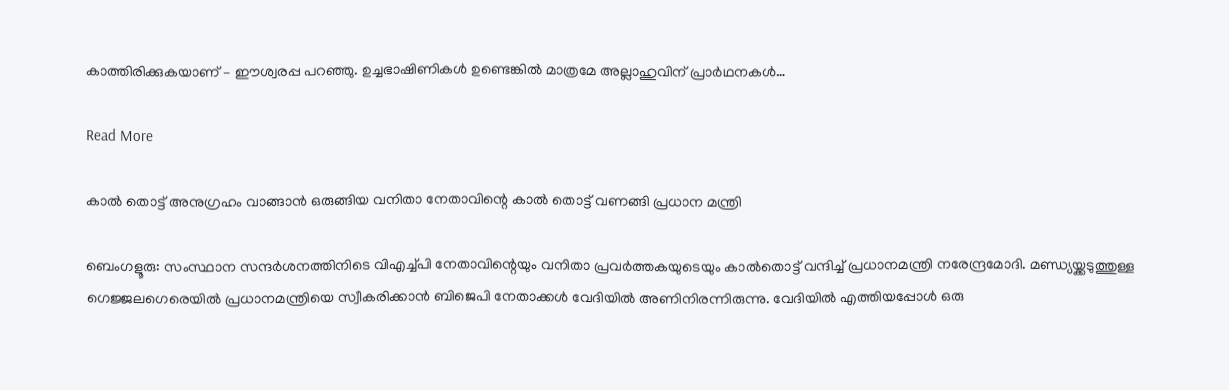കാത്തിരിക്കുകയാണ് – ഈശ്വരപ്പ പറഞ്ഞു. ഉച്ചഭാഷിണികള്‍ ഉണ്ടെങ്കില്‍ മാത്രമേ അല്ലാഹുവിന് പ്രാര്‍ഥനകള്‍…

Read More

കാൽ തൊട്ട് അനുഗ്രഹം വാങ്ങാൻ ഒരുങ്ങിയ വനിതാ നേതാവിന്റെ കാൽ തൊട്ട് വണങ്ങി പ്രധാന മന്ത്രി

ബെംഗളൂരു: സംസ്ഥാന സന്ദര്‍ശനത്തിനിടെ വിഎച്ച്‌പി നേതാവിന്റെയും വനിതാ പ്രവര്‍ത്തകയുടെയും കാല്‍തൊട്ട് വന്ദിച്ച്‌ പ്രധാനമന്ത്രി നരേന്ദ്രമോദി. മണ്ഡ്യയ്ക്കടുത്തുള്ള ഗെജ്ജലഗെരെയില്‍ പ്രധാനമന്ത്രിയെ സ്വീകരിക്കാന്‍ ബിജെപി നേതാക്കള്‍ വേദിയില്‍ അണിനിരന്നിരുന്നു. വേദിയില്‍ എത്തിയപ്പോള്‍ ഒരു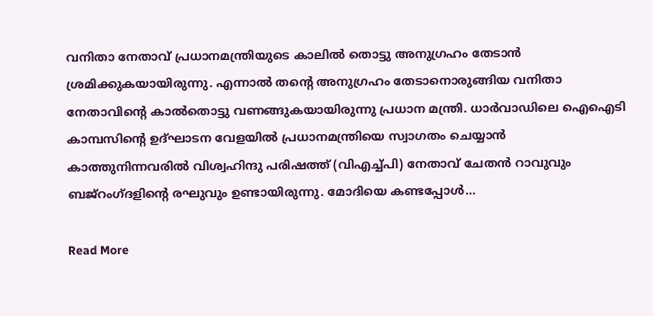വനിതാ നേതാവ് പ്രധാനമന്ത്രിയുടെ കാലില്‍ തൊട്ടു അനുഗ്രഹം തേടാന്‍ ശ്രമിക്കുകയായിരുന്നു. എന്നാല്‍ തന്റെ അനുഗ്രഹം തേടാനൊരുങ്ങിയ വനിതാ നേതാവിന്റെ കാല്‍തൊട്ടു വണങ്ങുകയായിരുന്നു പ്രധാന മന്ത്രി. ധാര്‍വാഡിലെ ഐഐടി കാമ്പസിന്റെ ഉദ്ഘാടന വേളയില്‍ പ്രധാനമന്ത്രിയെ സ്വാഗതം ചെയ്യാന്‍ കാത്തുനിന്നവരില്‍ വിശ്വഹിന്ദു പരിഷത്ത് (വിഎച്ച്‌പി) നേതാവ് ചേതന്‍ റാവുവും ബജ്റംഗ്ദളിന്റെ രഘുവും ഉണ്ടായിരുന്നു. മോദിയെ കണ്ടപ്പോള്‍…

Read More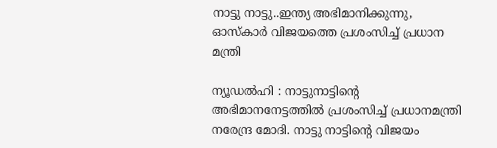നാട്ടു നാട്ടു..ഇന്ത്യ അഭിമാനിക്കുന്നു, ഓസ്‌കാർ വിജയത്തെ പ്രശംസിച്ച് പ്രധാന മന്ത്രി

ന്യൂഡൽഹി : നാട്ടുനാട്ടിന്റെ അഭിമാനനേട്ടത്തിൽ പ്രശംസിച്ച് പ്രധാനമന്ത്രി നരേന്ദ്ര മോദി. നാട്ടു നാട്ടിൻ്റെ വിജയം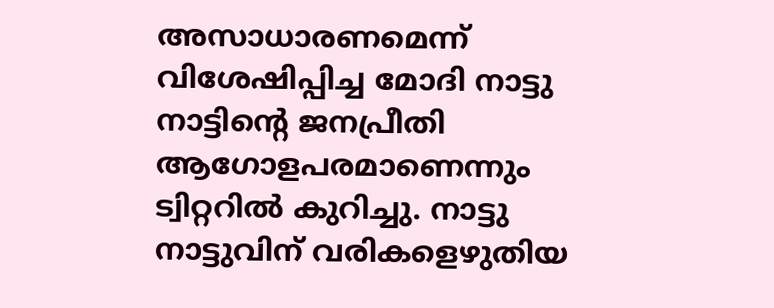അസാധാരണമെന്ന് വിശേഷിപ്പിച്ച മോദി നാട്ടു നാട്ടിന്റെ ജനപ്രീതി ആഗോളപരമാണെന്നും ട്വിറ്ററിൽ കുറിച്ചു. നാട്ടു നാട്ടുവിന് വരികളെഴുതിയ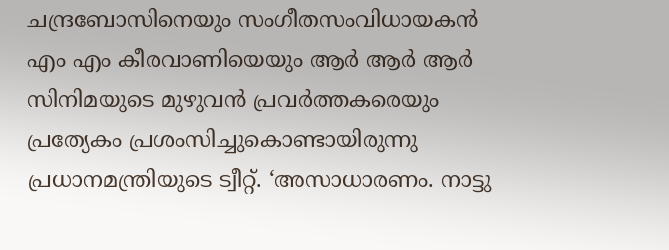ചന്ദ്രബോസിനെയും സംഗീതസംവിധായകൻ എം എം കീരവാണിയെയും ആർ ആർ ആർ സിനിമയുടെ മുഴുവൻ പ്രവർത്തകരെയും പ്രത്യേകം പ്രശംസിച്ചുകൊണ്ടായിരുന്നു പ്രധാനമന്ത്രിയുടെ ട്വീറ്റ്. ‘അസാധാരണം. നാട്ടു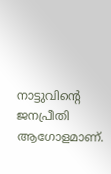നാട്ടുവിന്റെ ജനപ്രീതി ആഗോളമാണ്.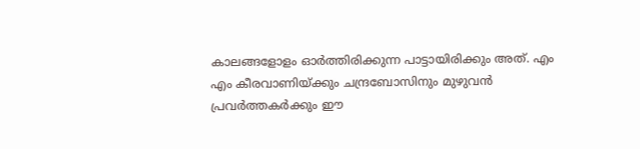കാലങ്ങളോളം ഓർത്തിരിക്കുന്ന പാട്ടായിരിക്കും അത്. എം എം കീരവാണിയ്ക്കും ചന്ദ്രബോസിനും മുഴുവൻ പ്രവർത്തകർക്കും ഈ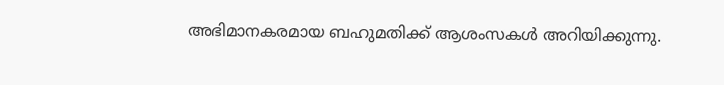അഭിമാനകരമായ ബഹുമതിക്ക് ആശംസകൾ അറിയിക്കുന്നു.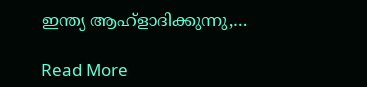ഇന്ത്യ ആഹ്ളാദിക്കുന്നു,…

Read More